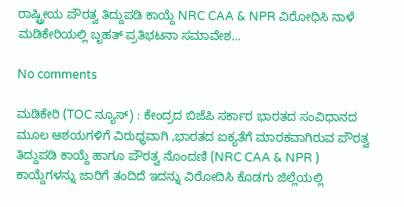ರಾಷ್ಟ್ರೀಯ ಪೌರತ್ವ ತಿದ್ದುಪಡಿ ಕಾಯ್ದೆ NRC CAA & NPR ವಿರೋಧಿಸಿ ನಾಳೆ ಮಡಿಕೇರಿಯಲ್ಲಿ ಬೃಹತ್ ಪ್ರತಿಭಟನಾ ಸಮಾವೇಶ...

No comments

ಮಡಿಕೇರಿ (TOC ನ್ಯೂಸ್) : ಕೇಂದ್ರದ ಬಿಜೆಪಿ ಸರ್ಕಾರ ಭಾರತದ ಸಂವಿಧಾನದ ಮೂಲ ಆಶಯಗಳಿಗೆ ವಿರುಧ್ಧವಾಗಿ ,ಭಾರತದ ಐಕ್ಯತೆಗೆ ಮಾರಕವಾಗಿರುವ ಪೌರತ್ವ ತಿದ್ದುಪಡಿ ಕಾಯ್ದೆ ಹಾಗೂ ಪೌರತ್ವ ನೊಂದಣಿ (NRC CAA & NPR ) ಕಾಯ್ದೆಗಳನ್ನು ಜಾರಿಗೆ ತಂದಿದೆ ಇದನ್ನು ವಿರೋದಿಸಿ ಕೊಡಗು ಜಿಲ್ಲೆಯಲ್ಲಿ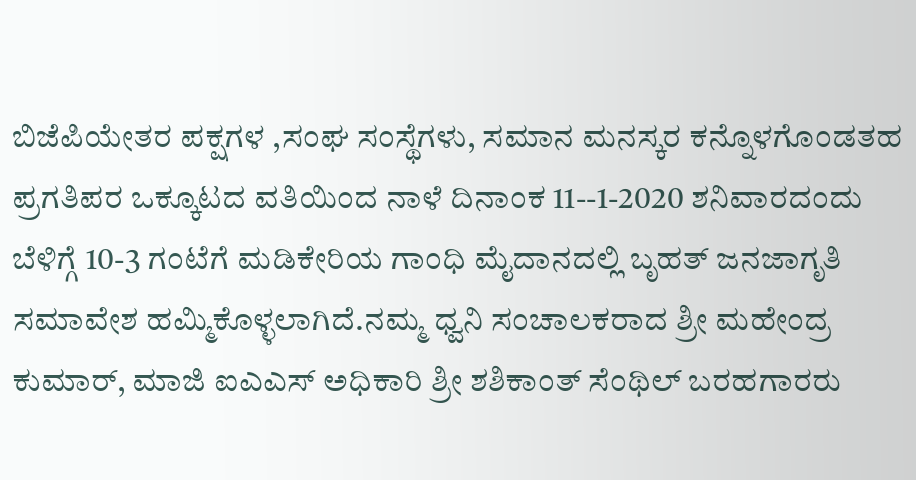ಬಿಜೆಪಿಯೇತರ ಪಕ್ಷಗಳ ,ಸಂಘ ಸಂಸ್ಥೆಗಳು, ಸಮಾನ ಮನಸ್ಕರ ಕನ್ನೊಳಗೊಂಡತಹ ಪ್ರಗತಿಪರ ಒಕ್ಕೂಟದ ವತಿಯಿಂದ ನಾಳೆ ದಿನಾಂಕ 11--1-2020 ಶನಿವಾರದಂದು ಬೆಳಿಗ್ಗೆ 10-3 ಗಂಟೆಗೆ ಮಡಿಕೇರಿಯ ಗಾಂಧಿ ಮೈದಾನದಲ್ಲಿ ಬೃಹತ್ ಜನಜಾಗೃತಿ ಸಮಾವೇಶ ಹಮ್ಮಿಕೊಳ್ಳಲಾಗಿದೆ.ನಮ್ಮ ಧ್ವನಿ ಸಂಚಾಲಕರಾದ ಶ್ರೀ ಮಹೇಂದ್ರ ಕುಮಾರ್, ಮಾಜಿ ಐಎಎಸ್ ಅಧಿಕಾರಿ ಶ್ರೀ ಶಶಿಕಾಂತ್ ಸೆಂಥಿಲ್ ಬರಹಗಾರರು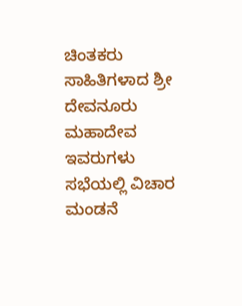ಚಿಂತಕರು ಸಾಹಿತಿಗಳಾದ ಶ್ರೀ ದೇವನೂರು ಮಹಾದೇವ ಇವರುಗಳು ಸಭೆಯಲ್ಲಿ ವಿಚಾರ ಮಂಡನೆ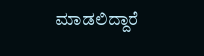ಮಾಡಲಿದ್ದಾರೆ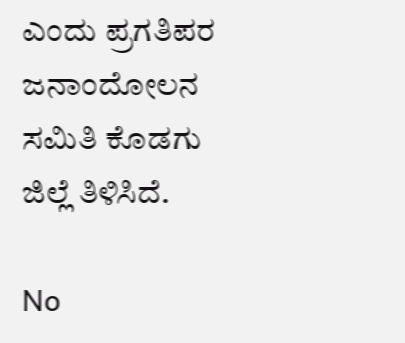ಎಂದು ಪ್ರಗತಿಪರ ಜನಾಂದೋಲನ ಸಮಿತಿ ಕೊಡಗು ಜಿಲ್ಲೆ ತಿಳಿಸಿದೆ.

No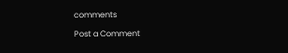comments

Post a Comment